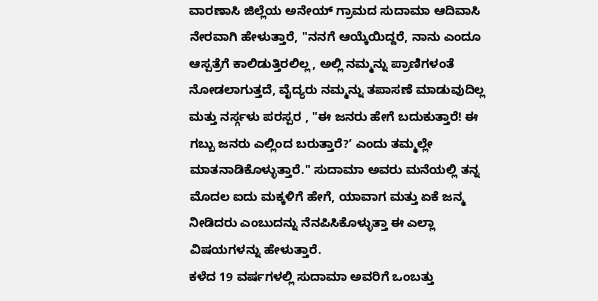ವಾರಣಾಸಿ ಜಿಲ್ಲೆಯ ಅನೇಯ್ ಗ್ರಾಮದ ಸುದಾಮಾ ಆದಿವಾಸಿ ನೇರವಾಗಿ ಹೇಳುತ್ತಾರೆ, "ನನಗೆ ಆಯ್ಕೆಯಿದ್ದರೆ, ನಾನು ಎಂದೂ ಆಸ್ಪತ್ರೆಗೆ ಕಾಲಿಡುತ್ತಿರಲಿಲ್ಲ, ಅಲ್ಲಿ ನಮ್ಮನ್ನು ಪ್ರಾಣಿಗಳಂತೆ ನೋಡಲಾಗುತ್ತದೆ, ವೈದ್ಯರು ನಮ್ಮನ್ನು ತಪಾಸಣೆ ಮಾಡುವುದಿಲ್ಲ ಮತ್ತು ನರ್ಸ್ಗಳು ಪರಸ್ಪರ , "ಈ ಜನರು ಹೇಗೆ ಬದುಕುತ್ತಾರೆ! ಈ ಗಬ್ಬು ಜನರು ಎಲ್ಲಿಂದ ಬರುತ್ತಾರೆ?ʼ ಎಂದು ತಮ್ಮಲ್ಲೇ ಮಾತನಾಡಿಕೊಳ್ಳುತ್ತಾರೆ." ಸುದಾಮಾ ಅವರು ಮನೆಯಲ್ಲಿ ತನ್ನ ಮೊದಲ ಐದು ಮಕ್ಕಳಿಗೆ ಹೇಗೆ, ಯಾವಾಗ ಮತ್ತು ಏಕೆ ಜನ್ಮ ನೀಡಿದರು ಎಂಬುದನ್ನು ನೆನಪಿಸಿಕೊಳ್ಳುತ್ತಾ ಈ ಎಲ್ಲಾ ವಿಷಯಗಳನ್ನು ಹೇಳುತ್ತಾರೆ.
ಕಳೆದ 19 ವರ್ಷಗಳಲ್ಲಿ ಸುದಾಮಾ ಅವರಿಗೆ ಒಂಬತ್ತು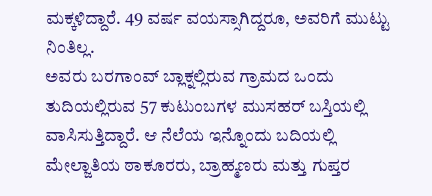ಮಕ್ಕಳಿದ್ದಾರೆ. 49 ವರ್ಷ ವಯಸ್ಸಾಗಿದ್ದರೂ, ಅವರಿಗೆ ಮುಟ್ಟು ನಿಂತಿಲ್ಲ.
ಅವರು ಬರಗಾಂವ್ ಬ್ಲಾಕ್ನಲ್ಲಿರುವ ಗ್ರಾಮದ ಒಂದು ತುದಿಯಲ್ಲಿರುವ 57 ಕುಟುಂಬಗಳ ಮುಸಹರ್ ಬಸ್ತಿಯಲ್ಲಿ ವಾಸಿಸುತ್ತಿದ್ದಾರೆ. ಆ ನೆಲೆಯ ಇನ್ನೊಂದು ಬದಿಯಲ್ಲಿ ಮೇಲ್ಜಾತಿಯ ಠಾಕೂರರು, ಬ್ರಾಹ್ಮಣರು ಮತ್ತು ಗುಪ್ತರ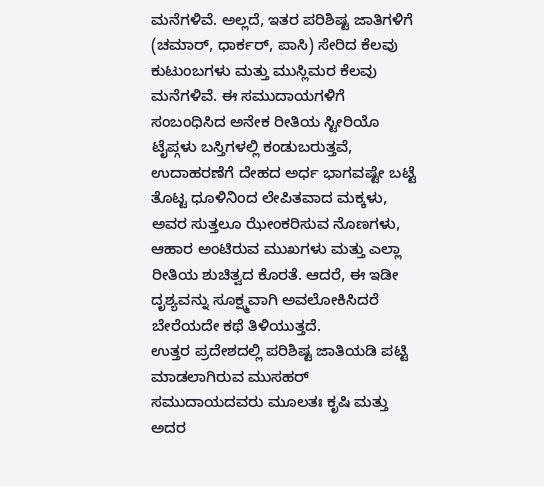ಮನೆಗಳಿವೆ. ಅಲ್ಲದೆ, ಇತರ ಪರಿಶಿಷ್ಟ ಜಾತಿಗಳಿಗೆ (ಚಮಾರ್, ಧಾರ್ಕರ್, ಪಾಸಿ) ಸೇರಿದ ಕೆಲವು ಕುಟುಂಬಗಳು ಮತ್ತು ಮುಸ್ಲಿಮರ ಕೆಲವು ಮನೆಗಳಿವೆ. ಈ ಸಮುದಾಯಗಳಿಗೆ ಸಂಬಂಧಿಸಿದ ಅನೇಕ ರೀತಿಯ ಸ್ಟೀರಿಯೊ ಟೈಪ್ಗಳು ಬಸ್ತಿಗಳಲ್ಲಿ ಕಂಡುಬರುತ್ತವೆ, ಉದಾಹರಣೆಗೆ ದೇಹದ ಅರ್ಧ ಭಾಗವಷ್ಟೇ ಬಟ್ಟೆ ತೊಟ್ಟ ಧೂಳಿನಿಂದ ಲೇಪಿತವಾದ ಮಕ್ಕಳು, ಅವರ ಸುತ್ತಲೂ ಝೇಂಕರಿಸುವ ನೊಣಗಳು, ಆಹಾರ ಅಂಟಿರುವ ಮುಖಗಳು ಮತ್ತು ಎಲ್ಲಾ ರೀತಿಯ ಶುಚಿತ್ವದ ಕೊರತೆ. ಆದರೆ, ಈ ಇಡೀ ದೃಶ್ಯವನ್ನು ಸೂಕ್ಷ್ಮವಾಗಿ ಅವಲೋಕಿಸಿದರೆ ಬೇರೆಯದೇ ಕಥೆ ತಿಳಿಯುತ್ತದೆ.
ಉತ್ತರ ಪ್ರದೇಶದಲ್ಲಿ ಪರಿಶಿಷ್ಟ ಜಾತಿಯಡಿ ಪಟ್ಟಿ ಮಾಡಲಾಗಿರುವ ಮುಸಹರ್ ಸಮುದಾಯದವರು ಮೂಲತಃ ಕೃಷಿ ಮತ್ತು ಅದರ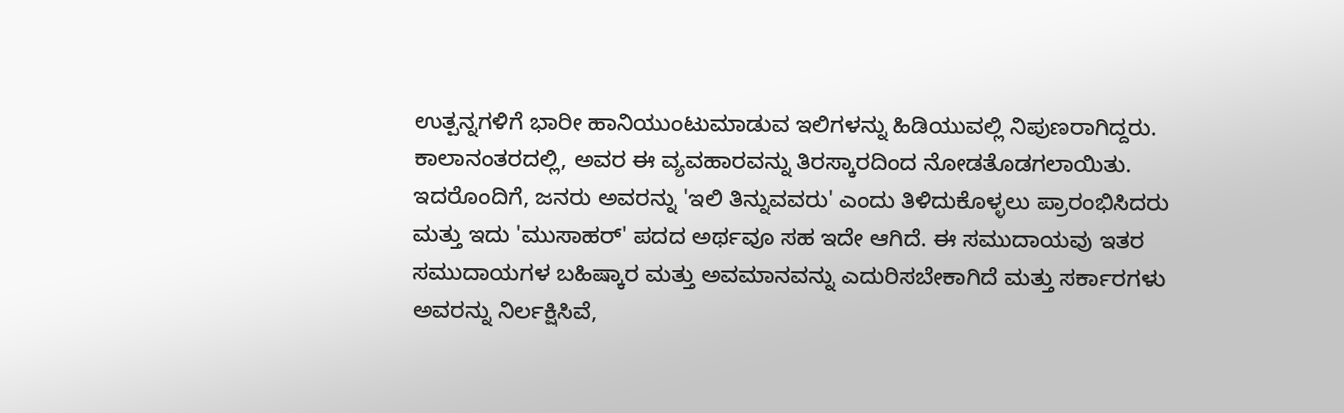ಉತ್ಪನ್ನಗಳಿಗೆ ಭಾರೀ ಹಾನಿಯುಂಟುಮಾಡುವ ಇಲಿಗಳನ್ನು ಹಿಡಿಯುವಲ್ಲಿ ನಿಪುಣರಾಗಿದ್ದರು. ಕಾಲಾನಂತರದಲ್ಲಿ, ಅವರ ಈ ವ್ಯವಹಾರವನ್ನು ತಿರಸ್ಕಾರದಿಂದ ನೋಡತೊಡಗಲಾಯಿತು. ಇದರೊಂದಿಗೆ, ಜನರು ಅವರನ್ನು 'ಇಲಿ ತಿನ್ನುವವರು' ಎಂದು ತಿಳಿದುಕೊಳ್ಳಲು ಪ್ರಾರಂಭಿಸಿದರು ಮತ್ತು ಇದು 'ಮುಸಾಹರ್' ಪದದ ಅರ್ಥವೂ ಸಹ ಇದೇ ಆಗಿದೆ. ಈ ಸಮುದಾಯವು ಇತರ ಸಮುದಾಯಗಳ ಬಹಿಷ್ಕಾರ ಮತ್ತು ಅವಮಾನವನ್ನು ಎದುರಿಸಬೇಕಾಗಿದೆ ಮತ್ತು ಸರ್ಕಾರಗಳು ಅವರನ್ನು ನಿರ್ಲಕ್ಷಿಸಿವೆ,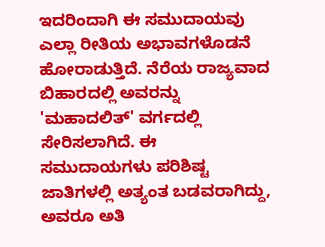ಇದರಿಂದಾಗಿ ಈ ಸಮುದಾಯವು ಎಲ್ಲಾ ರೀತಿಯ ಅಭಾವಗಳೊಡನೆ ಹೋರಾಡುತ್ತಿದೆ. ನೆರೆಯ ರಾಜ್ಯವಾದ ಬಿಹಾರದಲ್ಲಿ ಅವರನ್ನು 'ಮಹಾದಲಿತ್' ವರ್ಗದಲ್ಲಿ ಸೇರಿಸಲಾಗಿದೆ. ಈ ಸಮುದಾಯಗಳು ಪರಿಶಿಷ್ಟ ಜಾತಿಗಳಲ್ಲಿ ಅತ್ಯಂತ ಬಡವರಾಗಿದ್ದು, ಅವರೂ ಅತಿ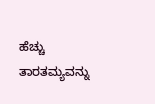ಹೆಚ್ಚು ತಾರತಮ್ಯವನ್ನು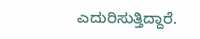ಎದುರಿಸುತ್ತಿದ್ದಾರೆ.